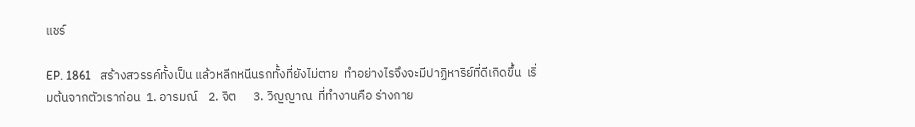แชร์

EP. 1861   สร้างสวรรค์ทั้งเป็น แล้วหลีกหนีนรกทั้งที่ยังไม่ตาย  ทำอย่างไรจึงจะมีปาฏิหาริย์ที่ดีเกิดขึ้น  เริ่มต้นจากตัวเราก่อน  1. อารมณ์    2. จิต      3. วิญญาณ  ที่ทำงานคือ ร่างกาย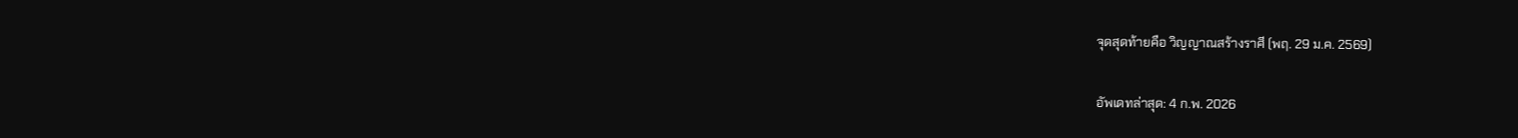จุดสุดท้ายคือ วิญญาณสร้างราศี (พฤ. 29 ม.ค. 2569)

อัพเดทล่าสุด: 4 ก.พ. 2026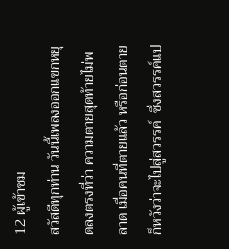12 ผู้เข้าชม
สวัสดีทุกท่าน วันนี้เพลงออกแขกหยุดลงตรงที่ว่า ความตายสุดท้ายไม่พลาด เมื่อคนที่ตายแล้ว หรือก่อนตายก็หวังว่าจะไปสู่สวรรค์  ซึ่งสวรรค์แป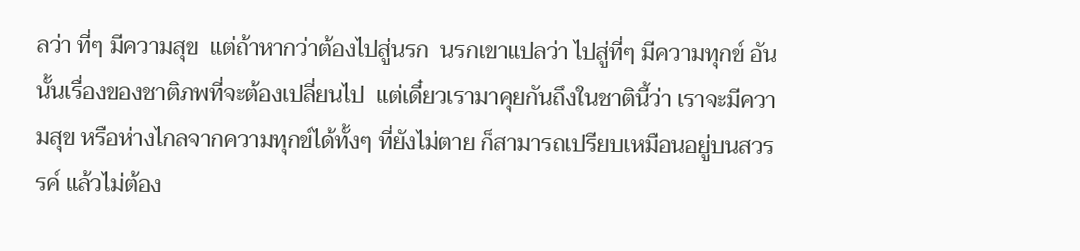ลว่า ที่ๆ มีความสุข  แต่ถ้าหากว่าต้องไปสู่นรก  นรกเขาแปลว่า ไปสู่ที่ๆ มีความทุกข์ อันนั้นเรื่องของชาติภพที่จะต้องเปลี่ยนไป  แต่เดี๋ยวเรามาคุยกันถึงในชาตินี้ว่า เราจะมีความสุข หรือห่างไกลจากความทุกข์ได้ทั้งๆ ที่ยังไม่ตาย ก็สามารถเปรียบเหมือนอยู่บนสวรรค์ แล้วไม่ต้อง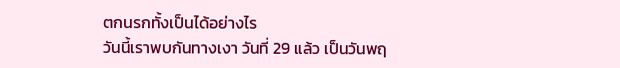ตกนรกทั้งเป็นได้อย่างไร
วันนี้เราพบกันทางเงา วันที่ 29 แล้ว เป็นวันพฤ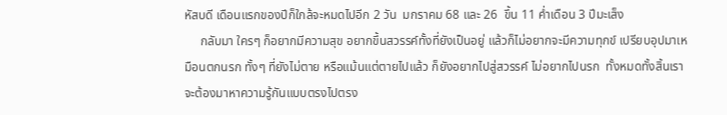หัสบดี เดือนแรกของปีก็ใกล้จะหมดไปอีก 2 วัน  มกราคม 68 และ 26  ขึ้น 11 ค่ำเดือน 3 ปีมะเส็ง
     กลับมา ใครๆ ก็อยากมีความสุข อยากขึ้นสวรรค์ทั้งที่ยังเป็นอยู่ แล้วก็ไม่อยากจะมีความทุกข์ เปรียบอุปมาเหมือนตกนรก ทั้งๆ ที่ยังไม่ตาย หรือแม้นแต่ตายไปแล้ว ก็ยังอยากไปสู่สวรรค์ ไม่อยากไปนรก  ทั้งหมดทั้งสิ้นเราจะต้องมาหาความรู้กันแบบตรงไปตรง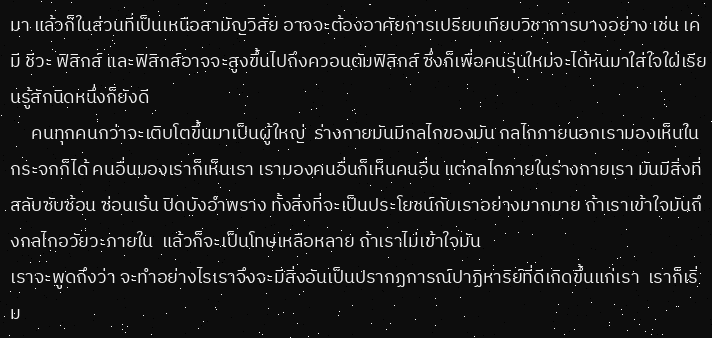มา แล้วก็ในส่วนที่เป็นเหนือสามัญวิสัย อาจจะต้องอาศัยการเปรียบเทียบวิชาการบางอย่าง เช่น เคมี ชีวะ ฟิสิกส์ และฟิสิกส์อาจจะสูงขึ้นไปถึงควอนตัมฟิสิกส์ ซึ่งก็เพื่อคนรุ่นใหม่จะได้หันมาใส่ใจใฝ่เรียนรู้สักนิดหนึ่งก็ยังดี
     คนทุกคนกว่าจะเติบโตขึ้นมาเป็นผู้ใหญ่  ร่างกายมันมีกลไกของมัน กลไกภายนอกเรามองเห็นในกระจกก็ได้ คนอื่นมองเราก็เห็นเรา เรามองคนอื่นก็เห็นคนอื่น แต่กลไกภายในร่างกายเรา มันมีสิ่งที่สลับซับซ้อน ซ่อนเร้น ปิดบังอำพราง ทั้งสิ่งที่จะเป็นประโยชน์กับเราอย่างมากมาย ถ้าเราเข้าใจมันถึงกลไกอวัยวะภายใน  แล้วก็จะเป็นโทษเหลือหลาย ถ้าเราไม่เข้าใจมัน
เราจะพูดถึงว่า จะทำอย่างไรเราจึงจะมีสิ่งอันเป็นปรากฏการณ์ปาฏิหาริย์ที่ดีเกิดขึ้นแก่เรา  เราก็เริ่ม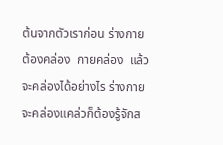ต้นจากตัวเราก่อน ร่างกายต้องคล่อง  กายคล่อง  แล้วจะคล่องได้อย่างไร ร่างกายจะคล่องแคล่วก็ต้องรู้จักส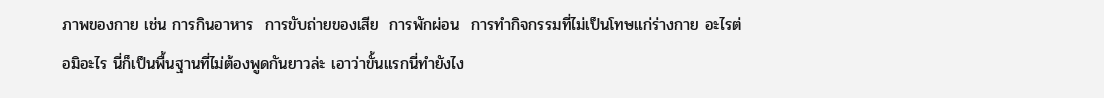ภาพของกาย เช่น การกินอาหาร  การขับถ่ายของเสีย  การพักผ่อน  การทำกิจกรรมที่ไม่เป็นโทษแก่ร่างกาย อะไรต่อมิอะไร นี่ก็เป็นพื้นฐานที่ไม่ต้องพูดกันยาวล่ะ เอาว่าขั้นแรกนี่ทำยังไง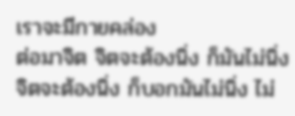เราจะมีกายคล่อง
ต่อมาจิต จิตจะต้องนิ่ง ก็มันไม่นิ่ง  จิตจะต้องนิ่ง ก็บอกมันไม่นิ่ง ไม่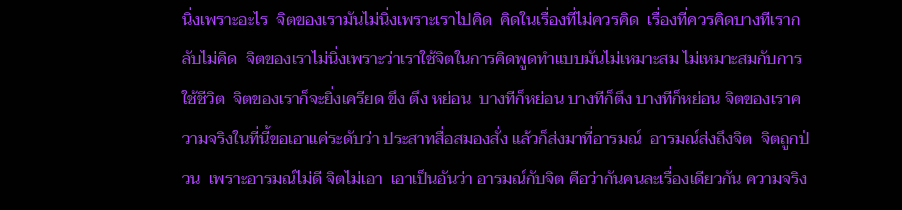นิ่งเพราะอะไร  จิตของเรามันไม่นิ่งเพราะเราไปคิด  คิดในเรื่องที่ไม่ควรคิด  เรื่องที่ควรคิดบางทีเรากลับไม่คิด  จิตของเราไม่นิ่งเพราะว่าเราใช้จิตในการคิดพูดทำแบบมันไม่เหมาะสม ไม่เหมาะสมกับการใช้ชีวิต  จิตของเราก็จะยิ่งเครียด ขึง ตึง หย่อน  บางทีก็หย่อน บางทีก็ตึง บางทีก็หย่อน จิตของเราความจริงในที่นี้ขอเอาแค่ระดับว่า ประสาทสื่อสมองสั่ง แล้วก็ส่งมาที่อารมณ์  อารมณ์ส่งถึงจิต  จิตถูกป่วน  เพราะอารมณ์ไม่ดี จิตไม่เอา  เอาเป็นอันว่า อารมณ์กับจิต คือว่ากันคนละเรื่องเดียวกัน ความจริง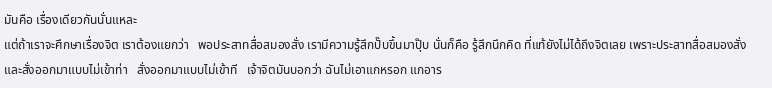มันคือ เรื่องเดียวกันนั่นแหละ
แต่ถ้าเราจะศึกษาเรื่องจิต เราต้องแยกว่า   พอประสาทสื่อสมองสั่ง เรามีความรู้สึกปั๊บขึ้นมาปุ๊บ นั่นก็คือ รู้สึกนึกคิด ที่แท้ยังไม่ได้ถึงจิตเลย เพราะประสาทสื่อสมองสั่ง และสั่งออกมาแบบไม่เข้าท่า   สั่งออกมาแบบไม่เข้าที   เจ้าจิตมันบอกว่า ฉันไม่เอาแกหรอก แกอาร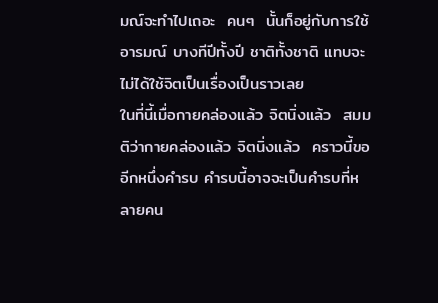มณ์จะทำไปเถอะ  คนๆ  นั้นก็อยู่กับการใช้อารมณ์ บางทีปีทั้งปี ชาติทั้งชาติ แทบจะไม่ได้ใช้จิตเป็นเรื่องเป็นราวเลย
ในที่นี้เมื่อกายคล่องแล้ว จิตนิ่งแล้ว  สมมติว่ากายคล่องแล้ว จิตนิ่งแล้ว  คราวนี้ขออีกหนึ่งคำรบ คำรบนี้อาจจะเป็นคำรบที่หลายคน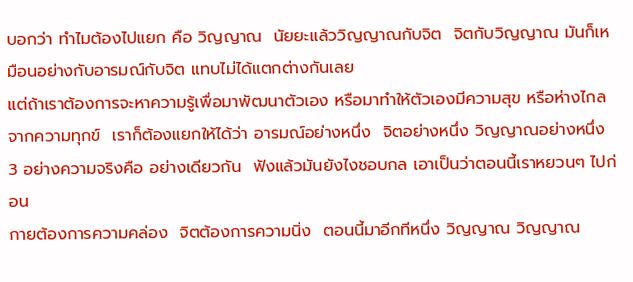บอกว่า ทำไมต้องไปแยก คือ วิญญาณ  นัยยะแล้ววิญญาณกับจิต  จิตกับวิญญาณ มันก็เหมือนอย่างกับอารมณ์กับจิต แทบไม่ได้แตกต่างกันเลย
แต่ถ้าเราต้องการจะหาความรู้เพื่อมาพัฒนาตัวเอง หรือมาทำให้ตัวเองมีความสุข หรือห่างไกลจากความทุกข์  เราก็ต้องแยกให้ได้ว่า อารมณ์อย่างหนึ่ง  จิตอย่างหนึ่ง วิญญาณอย่างหนึ่ง  3 อย่างความจริงคือ อย่างเดียวกัน  ฟังแล้วมันยังไงชอบกล เอาเป็นว่าตอนนี้เราหยวนๆ ไปก่อน
กายต้องการความคล่อง  จิตต้องการความนิ่ง  ตอนนี้มาอีกทีหนึ่ง วิญญาณ วิญญาณ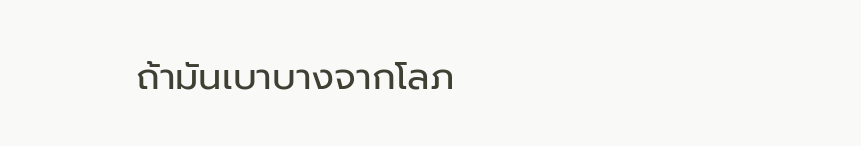ถ้ามันเบาบางจากโลภ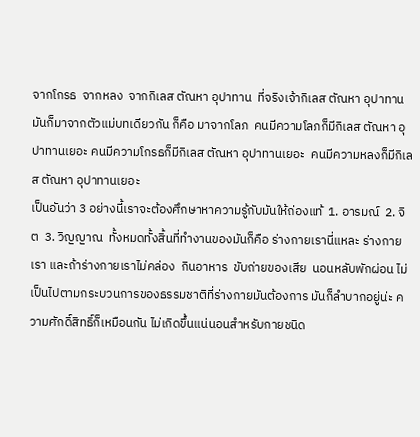จากโกรธ  จากหลง  จากกิเลส ตัณหา อุปาทาน  ที่จริงเจ้ากิเลส ตัณหา อุปาทานมันก็มาจากตัวแม่บทเดียวกัน ก็คือ มาจากโลภ  คนมีความโลภก็มีกิเลส ตัณหา อุปาทานเยอะ คนมีความโกรธก็มีกิเลส ตัณหา อุปาทานเยอะ  คนมีความหลงก็มีกิเลส ตัณหา อุปาทานเยอะ
เป็นอันว่า 3 อย่างนี้เราจะต้องศึกษาหาความรู้กับมันให้ถ่องแท้  1. อารมณ์  2. จิต  3. วิญญาณ  ทั้งหมดทั้งสิ้นที่ทำงานของมันก็คือ ร่างกายเรานี่แหละ ร่างกายเรา และถ้าร่างกายเราไม่คล่อง  กินอาหาร  ขับถ่ายของเสีย  นอนหลับพักผ่อน ไม่เป็นไปตามกระบวนการของธรรมชาติที่ร่างกายมันต้องการ มันก็ลำบากอยู่น่ะ ความศักดิ์สิทธิ์ก็เหมือนกัน ไม่เกิดขึ้นแน่นอนสำหรับกายชนิด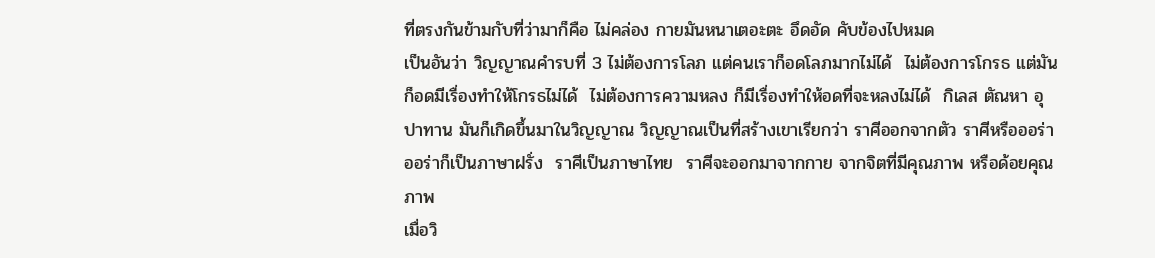ที่ตรงกันข้ามกับที่ว่ามาก็คือ ไม่คล่อง กายมันหนาเตอะตะ อึดอัด คับข้องไปหมด
เป็นอันว่า วิญญาณคำรบที่ 3 ไม่ต้องการโลภ แต่คนเราก็อดโลภมากไม่ได้  ไม่ต้องการโกรธ แต่มันก็อดมีเรื่องทำให้โกรธไม่ได้  ไม่ต้องการความหลง ก็มีเรื่องทำให้อดที่จะหลงไม่ได้  กิเลส ตัณหา อุปาทาน มันก็เกิดขึ้นมาในวิญญาณ วิญญาณเป็นที่สร้างเขาเรียกว่า ราศีออกจากตัว ราศีหรือออร่า ออร่าก็เป็นภาษาฝรั่ง  ราศีเป็นภาษาไทย  ราศีจะออกมาจากกาย จากจิตที่มีคุณภาพ หรือด้อยคุณภาพ
เมื่อวิ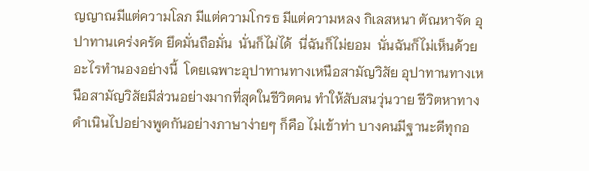ญญาณมีแต่ความโลภ มีแต่ความโกรธ มีแต่ความหลง กิเลสหนา ตัณหาจัด อุปาทานเคร่งครัด ยึดมั่นถือมั่น  นั่นก็ไม่ได้  นี่ฉันก็ไม่ยอม  นั่นฉันก็ไม่เห็นด้วย อะไรทำนองอย่างนี้  โดยเฉพาะอุปาทานทางเหนือสามัญวิสัย อุปาทานทางเหนือสามัญวิสัยมีส่วนอย่างมากที่สุดในชีวิตคน ทำให้สับสนวุ่นวาย ชีวิตหาทางดำเนินไปอย่างพูดกันอย่างภาษาง่ายๆ ก็คือ ไม่เข้าท่า บางคนมีฐานะดีทุกอ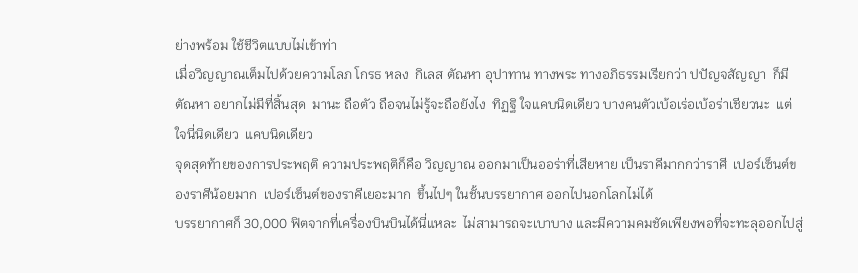ย่างพร้อม ใช้ชีวิตแบบไม่เข้าท่า
เมื่อวิญญาณเต็มไปด้วยความโลภ โกรธ หลง  กิเลส ตัณหา อุปาทาน ทางพระ ทางอภิธรรมเรียกว่า ปปัญจสัญญา  ก็มีตัณหา อยากไม่มีที่สิ้นสุด  มานะ ถือตัว ถือจนไม่รู้จะถือยังไง  ทิฏฐิ ใจแคบนิดเดียว บางคนตัวเบ้อเร่อเบ้อร่าเชียวนะ  แต่ใจนี่นิดเดียว  แคบนิดเดียว
จุดสุดท้ายของการประพฤติ ความประพฤติก็คือ วิญญาณ ออกมาเป็นออร่าที่เสียหาย เป็นราคีมากกว่าราศี  เปอร์เซ็นต์ของราศีน้อยมาก  เปอร์เซ็นต์ของราคีเยอะมาก  ขึ้นไปๆ ในชั้นบรรยากาศ ออกไปนอกโลกไม่ได้
บรรยากาศก็ 30,000 ฟิตจากที่เครื่องบินบินได้นี่แหละ  ไม่สามารถจะเบาบาง และมีความคมชัดเพียงพอที่จะทะลุออกไปสู่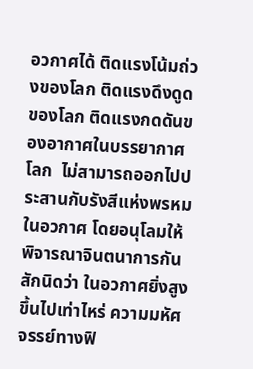อวกาศได้ ติดแรงโน้มถ่วงของโลก ติดแรงดึงดูดของโลก ติดแรงกดดันของอากาศในบรรยากาศโลก  ไม่สามารถออกไปประสานกับรังสีแห่งพรหมในอวกาศ โดยอนุโลมให้พิจารณาจินตนาการกันสักนิดว่า ในอวกาศยิ่งสูงขึ้นไปเท่าไหร่ ความมหัศจรรย์ทางฟิ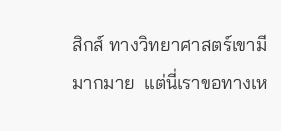สิกส์ ทางวิทยาศาสตร์เขามีมากมาย  แต่นี่เราขอทางเห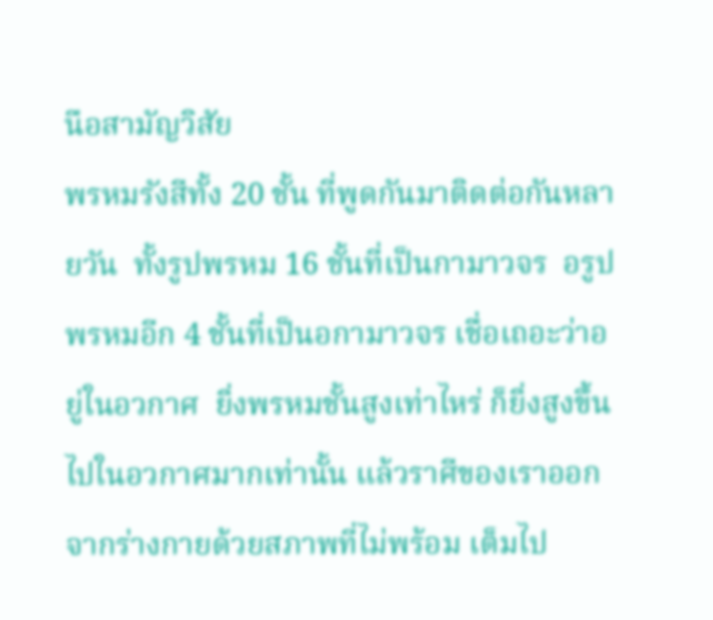นือสามัญวิสัย
พรหมรังสีทั้ง 20 ชั้น ที่พูดกันมาติดต่อกันหลายวัน  ทั้งรูปพรหม 16 ชั้นที่เป็นกามาวจร  อรูปพรหมอีก 4 ชั้นที่เป็นอกามาวจร เชื่อเถอะว่าอยู่ในอวกาศ  ยิ่งพรหมชั้นสูงเท่าไหร่ ก็ยิ่งสูงขึ้นไปในอวกาศมากเท่านั้น แล้วราศีของเราออกจากร่างกายด้วยสภาพที่ไม่พร้อม เต็มไป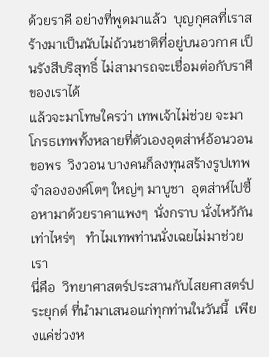ด้วยราคี อย่างที่พูดมาแล้ว  บุญกุศลที่เราสร้างมาเป็นนับไม่ถ้วนชาติที่อยู่บนอวกาศ เป็นรังสีบริสุทธิ์ ไม่สามารถจะเชื่อมต่อกับราศีของเราได้
แล้วจะมาโทษใครว่า เทพเจ้าไม่ช่วย จะมาโกรธเทพทั้งหลายที่ตัวเองอุตส่าห์อ้อนวอน  ขอพร  วิงวอน บางคนก็ลงทุนสร้างรูปเทพจำลององค์โตๆ ใหญ่ๆ มาบูชา  อุตส่าห์ไปซื้อหามาด้วยราคาแพงๆ  นั่งกราบ นั่งไหว้กันเท่าไหร่ๆ   ทำไมเทพท่านนั่งเฉยไม่มาช่วยเรา
นี่คือ  วิทยาศาสตร์ประสานกับไสยศาสตร์ประยุกต์ ที่นำมาเสนอแก่ทุกท่านในวันนี้  เพียงแค่ช่วงห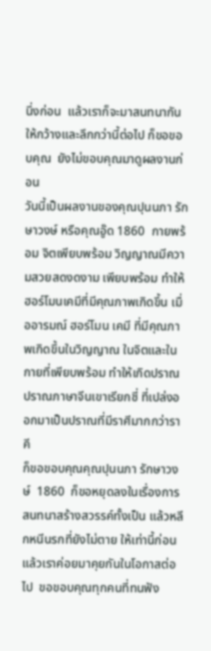นึ่งก่อน  แล้วเราก็จะมาสนทนากันให้กว้างและลึกกว่านี้ต่อไป ก็ขอขอบคุณ  ยังไม่ขอบคุณมาดูผลงานก่อน
วันนี้เป็นผลงานของคุณปุนนภา รักษาวงษ์ หรือคุณอู๊ด 1860  กายพร้อม จิตเพียบพร้อม วิญญาณมีความสวยสดงดงาม เพียบพร้อม ทำให้ฮอร์โมนเคมีที่มีคุณภาพเกิดขึ้น เมื่ออารมณ์ ฮอร์โมน เคมี ที่มีคุณภาพเกิดขึ้นในวิญญาณ ในจิตและในกายที่เพียบพร้อม ทำให้เกิดปราณ  ปราณภาษาจีนเขาเรียกชี่ ที่เปล่งออกมาเป็นปราณที่มีราศีมากกว่าราคี
ก็ขอขอบคุณคุณปุนนภา รักษาวงษ์  1860  ก็ขอหยุดลงในเรื่องการสนทนาสร้างสวรรค์ทั้งเป็น แล้วหลีกหนีนรกที่ยังไม่ตาย ให้เท่านี้ก่อน  แล้วเราค่อยมาคุยกันในโอกาสต่อไป  ขอขอบคุณทุกคนที่ทนฟัง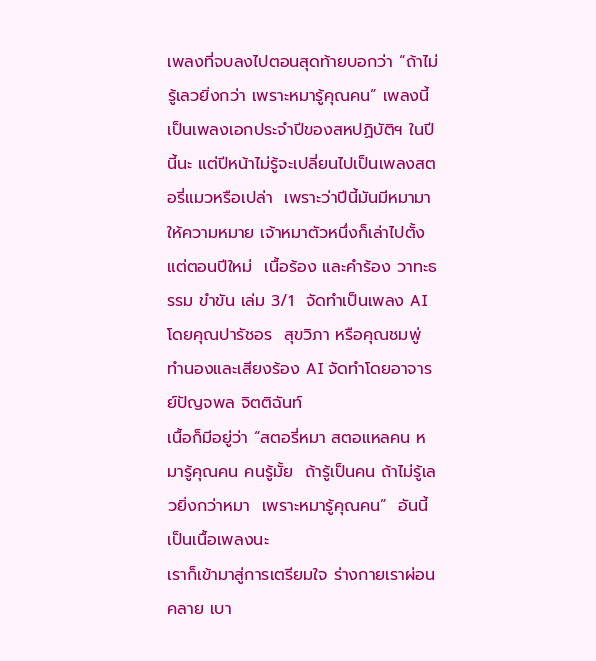เพลงที่จบลงไปตอนสุดท้ายบอกว่า “ถ้าไม่รู้เลวยิ่งกว่า เพราะหมารู้คุณคน” เพลงนี้เป็นเพลงเอกประจำปีของสหปฏิบัติฯ ในปีนี้นะ แต่ปีหน้าไม่รู้จะเปลี่ยนไปเป็นเพลงสตอรี่แมวหรือเปล่า  เพราะว่าปีนี้มันมีหมามาให้ความหมาย เจ้าหมาตัวหนึ่งก็เล่าไปตั้งแต่ตอนปีใหม่  เนื้อร้อง และคำร้อง วาทะธรรม ขำขัน เล่ม 3/1  จัดทำเป็นเพลง AI  โดยคุณปารัชอร  สุขวิภา หรือคุณชมพู่  ทํานองและเสียงร้อง AI จัดทำโดยอาจารย์ปัญจพล จิตติฉันท์
เนื้อก็มีอยู่ว่า “สตอรี่หมา สตอแหลคน หมารู้คุณคน คนรู้มั้ย  ถ้ารู้เป็นคน ถ้าไม่รู้เลวยิ่งกว่าหมา  เพราะหมารู้คุณคน”  อันนี้เป็นเนื้อเพลงนะ
เราก็เข้ามาสู่การเตรียมใจ ร่างกายเราผ่อนคลาย เบา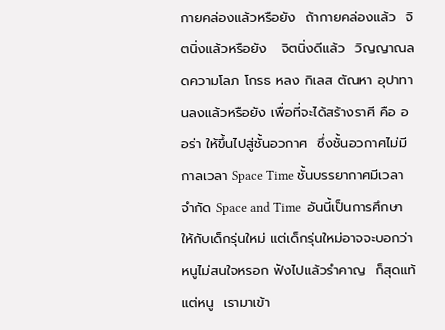กายคล่องแล้วหรือยัง  ถ้ากายคล่องแล้ว  จิตนิ่งแล้วหรือยัง   จิตนิ่งดีแล้ว  วิญญาณลดความโลภ โกรธ หลง กิเลส ตัณหา อุปาทานลงแล้วหรือยัง เพื่อที่จะได้สร้างราศี คือ ออร่า ให้ขึ้นไปสู่ชั้นอวกาศ  ซึ่งชั้นอวกาศไม่มีกาลเวลา Space Time ชั้นบรรยากาศมีเวลาจำกัด Space and Time  อันนี้เป็นการศึกษาให้กับเด็กรุ่นใหม่ แต่เด็กรุ่นใหม่อาจจะบอกว่า หนูไม่สนใจหรอก ฟังไปแล้วรำคาญ  ก็สุดแท้แต่หนู  เรามาเข้า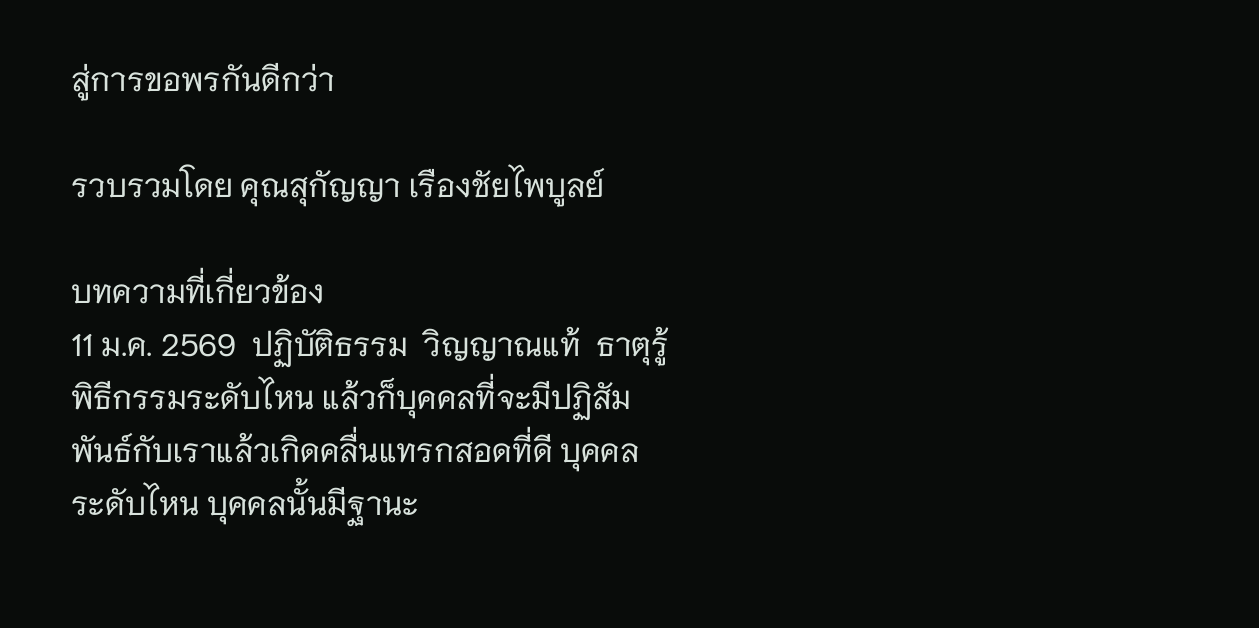สู่การขอพรกันดีกว่า

รวบรวมโดย คุณสุกัญญา เรืองชัยไพบูลย์

บทความที่เกี่ยวข้อง
11 ม.ค. 2569  ปฏิบัติธรรม  วิญญาณแท้  ธาตุรู้
พิธีกรรมระดับไหน แล้วก็บุคคลที่จะมีปฏิสัมพันธ์กับเราแล้วเกิดคลื่นแทรกสอดที่ดี บุคคลระดับไหน บุคคลนั้นมีฐานะ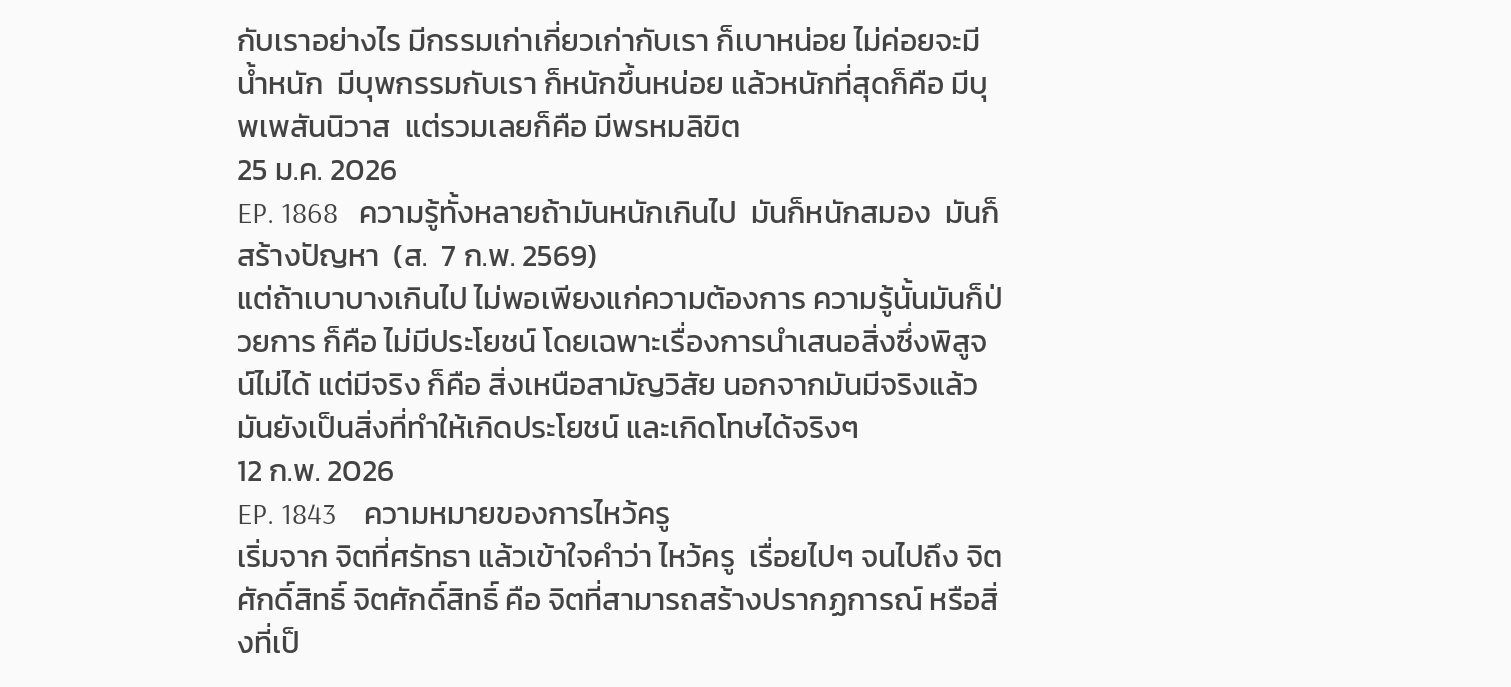กับเราอย่างไร มีกรรมเก่าเกี่ยวเก่ากับเรา ก็เบาหน่อย ไม่ค่อยจะมีน้ำหนัก  มีบุพกรรมกับเรา ก็หนักขึ้นหน่อย แล้วหนักที่สุดก็คือ มีบุพเพสันนิวาส  แต่รวมเลยก็คือ มีพรหมลิขิต
25 ม.ค. 2026
EP. 1868   ความรู้ทั้งหลายถ้ามันหนักเกินไป  มันก็หนักสมอง  มันก็สร้างปัญหา  (ส.  7 ก.พ. 2569)
แต่ถ้าเบาบางเกินไป ไม่พอเพียงแก่ความต้องการ ความรู้นั้นมันก็ป่วยการ ก็คือ ไม่มีประโยชน์ โดยเฉพาะเรื่องการนำเสนอสิ่งซึ่งพิสูจน์ไม่ได้ แต่มีจริง ก็คือ สิ่งเหนือสามัญวิสัย นอกจากมันมีจริงแล้ว มันยังเป็นสิ่งที่ทำให้เกิดประโยชน์ และเกิดโทษได้จริงๆ
12 ก.พ. 2026
EP. 1843    ความหมายของการไหว้ครู
เริ่มจาก จิตที่ศรัทธา แล้วเข้าใจคำว่า ไหว้ครู  เรื่อยไปๆ จนไปถึง จิตศักดิ์สิทธิ์ จิตศักดิ์สิทธิ์ คือ จิตที่สามารถสร้างปรากฏการณ์ หรือสิ่งที่เป็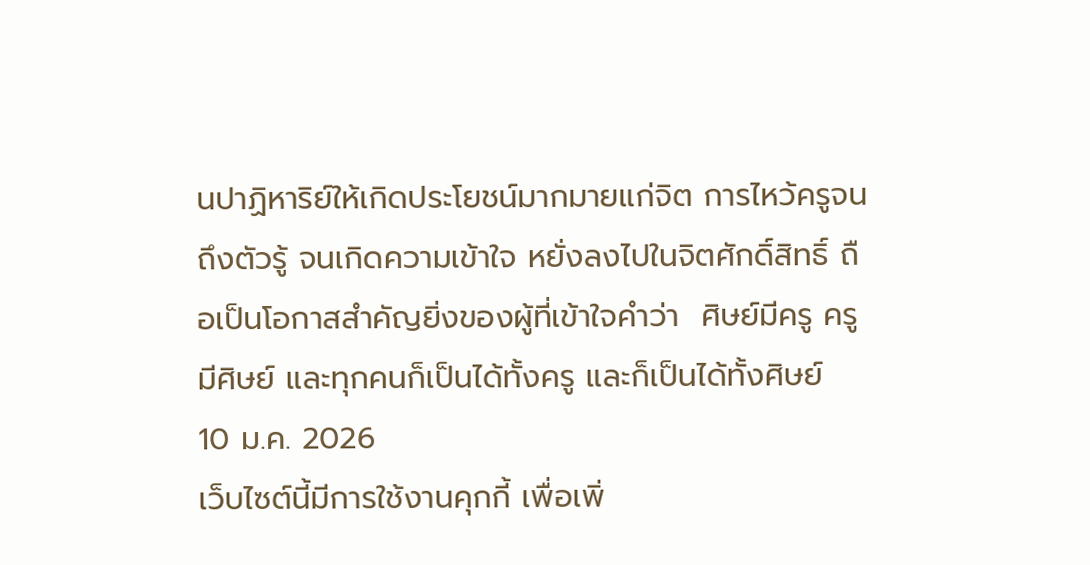นปาฏิหาริย์ให้เกิดประโยชน์มากมายแก่จิต การไหว้ครูจนถึงตัวรู้ จนเกิดความเข้าใจ หยั่งลงไปในจิตศักดิ์สิทธิ์ ถือเป็นโอกาสสำคัญยิ่งของผู้ที่เข้าใจคำว่า  ศิษย์มีครู ครูมีศิษย์ และทุกคนก็เป็นได้ทั้งครู และก็เป็นได้ทั้งศิษย์
10 ม.ค. 2026
เว็บไซต์นี้มีการใช้งานคุกกี้ เพื่อเพิ่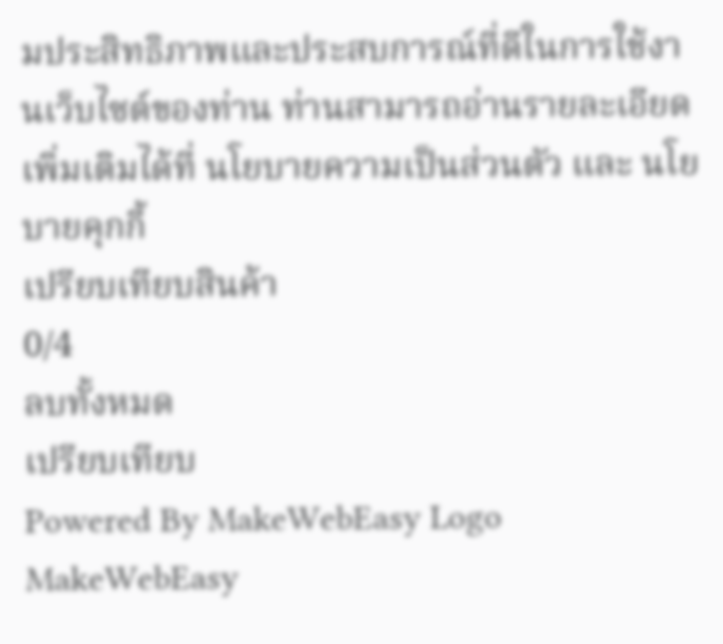มประสิทธิภาพและประสบการณ์ที่ดีในการใช้งานเว็บไซต์ของท่าน ท่านสามารถอ่านรายละเอียดเพิ่มเติมได้ที่ นโยบายความเป็นส่วนตัว และ นโยบายคุกกี้
เปรียบเทียบสินค้า
0/4
ลบทั้งหมด
เปรียบเทียบ
Powered By MakeWebEasy Logo MakeWebEasy